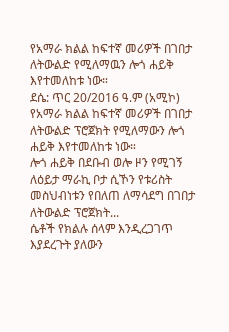የአማራ ክልል ከፍተኛ መሪዎች በገበታ ለትውልድ የሚለማዉን ሎጎ ሐይቅ እየተመለከቱ ነው።
ደሴ: ጥር 20/2016 ዓ.ም (አሚኮ) የአማራ ክልል ከፍተኛ መሪዎች በገበታ ለትውልድ ፕሮጀክት የሚለማውን ሎጎ ሐይቅ እየተመለከቱ ነው።
ሎጎ ሐይቅ በደቡብ ወሎ ዞን የሚገኝ ለዕይታ ማራኪ ቦታ ሲኾን የቱሪስት መስህብነቱን የበለጠ ለማሳደግ በገበታ ለትውልድ ፕሮጀክት...
ሴቶች የክልሉ ሰላም እንዲረጋገጥ እያደረጉት ያለውን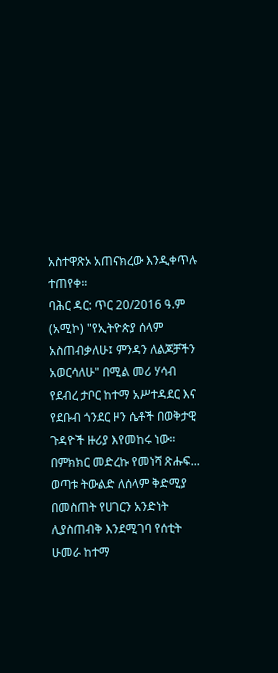አስተዋጽኦ አጠናክረው እንዲቀጥሉ ተጠየቀ።
ባሕር ዳር: ጥር 20/2016 ዓ.ም (አሚኮ) "የኢትዮጵያ ሰላም አስጠብቃለሁ፤ ምንዳን ለልጆቻችን አወርሳለሁ" በሚል መሪ ሃሳብ የደብረ ታቦር ከተማ አሥተዳደር እና የደቡብ ጎንደር ዞን ሴቶች በወቅታዊ ጉዳዮች ዙሪያ እየመከሩ ነው።
በምክክር መድረኩ የመነሻ ጽሑፍ...
ወጣቱ ትውልድ ለሰላም ቅድሚያ በመስጠት የሀገርን አንድነት ሊያስጠብቅ እንደሚገባ የሰቲት ሁመራ ከተማ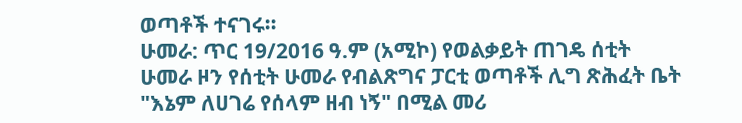ወጣቶች ተናገሩ።
ሁመራ: ጥር 19/2016 ዓ.ም (አሚኮ) የወልቃይት ጠገዴ ሰቲት ሁመራ ዞን የሰቲት ሁመራ የብልጽግና ፓርቲ ወጣቶች ሊግ ጽሕፈት ቤት "እኔም ለሀገሬ የሰላም ዘብ ነኝ" በሚል መሪ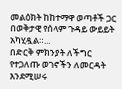መልዕክት ከከተማዋ ወጣቶች ጋር በወቅታዊ የሰላም ጉዳይ ውይይት አካሂዷል።...
በድርቅ ምክንያት ለችግር የተጋለጡ ወገኖችን ለመርዳት እንደሚሠሩ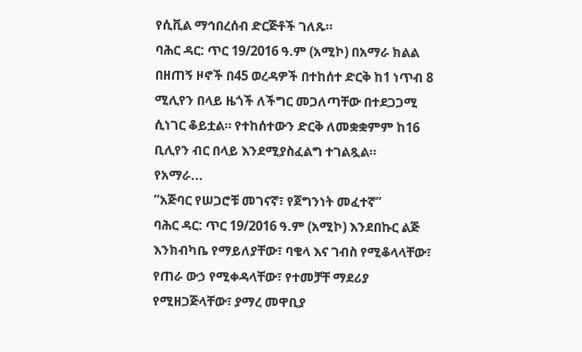የሲቪል ማኅበረሰብ ድርጅቶች ገለጹ።
ባሕር ዳር: ጥር 19/2016 ዓ.ም (አሚኮ) በአማራ ክልል በዘጠኝ ዞኖች በ45 ወረዳዎች በተከሰተ ድርቅ ከ1 ነጥብ 8 ሚሊየን በላይ ዜጎች ለችግር መጋለጣቸው በተደጋጋሚ ሲነገር ቆይቷል። የተከሰተውን ድርቅ ለመቋቋምም ከ16 ቢሊየን ብር በላይ እንደሚያስፈልግ ተገልጿል።
የአማራ...
“አጅባር የሠጋሮቹ መገናኛ፣ የጀግንነት መፈተኛ”
ባሕር ዳር: ጥር 19/2016 ዓ.ም (አሚኮ) እንደበኩር ልጅ እንክብካቤ የማይለያቸው፣ ባቄላ እና ገብስ የሚቆላላቸው፣ የጠራ ውኃ የሚቀዳላቸው፣ የተመቻቸ ማደሪያ የሚዘጋጅላቸው፣ ያማረ መዋቢያ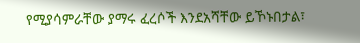የሚያሳምራቸው ያማሩ ፈረሶች እንደአሻቸው ይኾኑበታል፣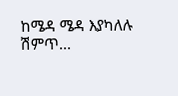ከሜዳ ሜዳ እያካለሉ ሽምጥ...